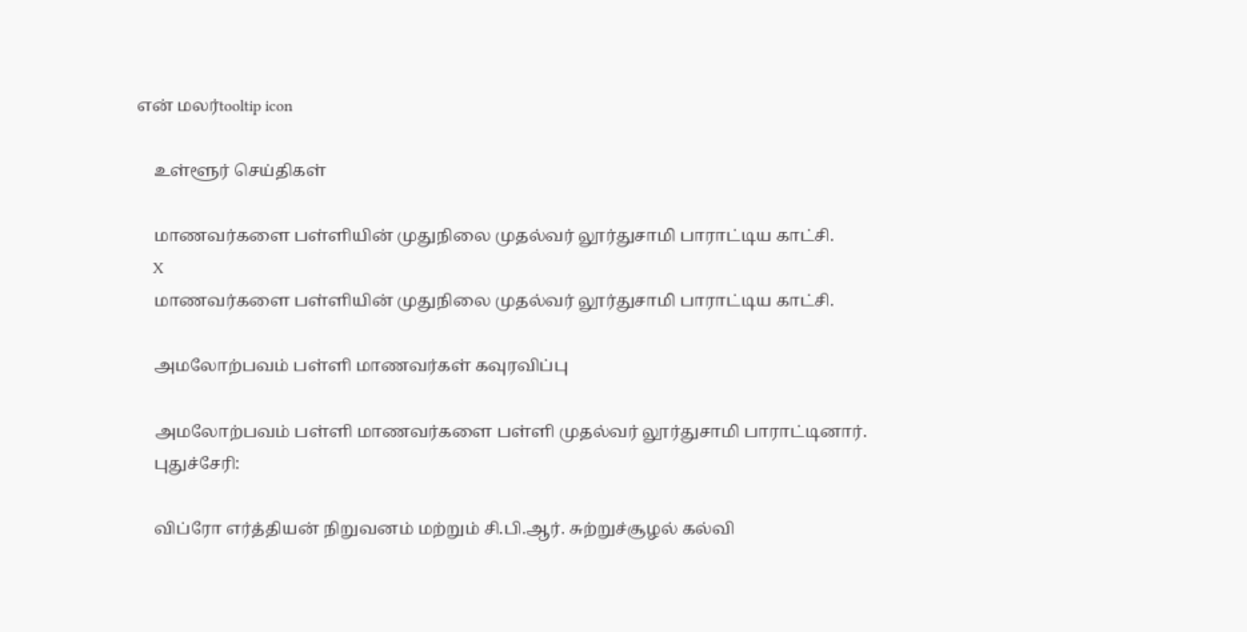என் மலர்tooltip icon

    உள்ளூர் செய்திகள்

    மாணவர்களை பள்ளியின் முதுநிலை முதல்வர் லூர்துசாமி பாராட்டிய காட்சி.
    X
    மாணவர்களை பள்ளியின் முதுநிலை முதல்வர் லூர்துசாமி பாராட்டிய காட்சி.

    அமலோற்பவம் பள்ளி மாணவர்கள் கவுரவிப்பு

    அமலோற்பவம் பள்ளி மாணவர்களை பள்ளி முதல்வர் லூர்துசாமி பாராட்டினார்.
    புதுச்சேரி:

    விப்ரோ எர்த்தியன் நிறுவனம் மற்றும் சி.பி.ஆர். சுற்றுச்சூழல் கல்வி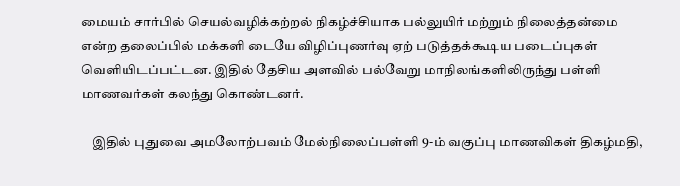மையம் சார்பில் செயல்வழிக்கற்றல் நிகழ்ச்சியாக பல்லுயிர் மற்றும் நிலைத்தன்மை என்ற தலைப்பில் மக்களி டையே விழிப்புணர்வு ஏற் படுத்தக்கூடிய படைப்புகள் வெளியிடப்பட்டன. இதில் தேசிய அளவில் பல்வேறு மாநிலங்களிலிருந்து பள்ளி மாணவர்கள் கலந்து கொண்டனர்.

    இதில் புதுவை அமலோற்பவம் மேல்நிலைப்பள்ளி 9-ம் வகுப்பு மாணவிகள் திகழ்மதி,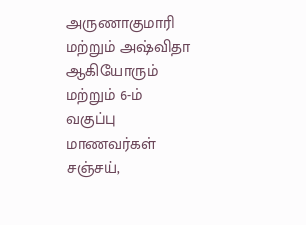அருணாகுமாரி மற்றும் அஷ்விதா ஆகியோரும் மற்றும் 6-ம் வகுப்பு மாணவர்கள் சஞ்சய்,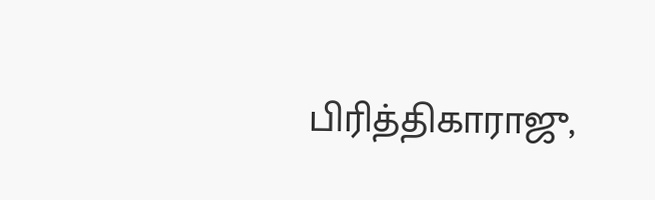பிரித்திகாராஜு,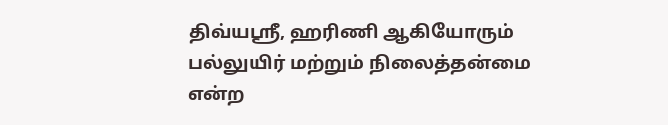திவ்யஸ்ரீ, ஹரிணி ஆகியோரும் பல்லுயிர் மற்றும் நிலைத்தன்மை என்ற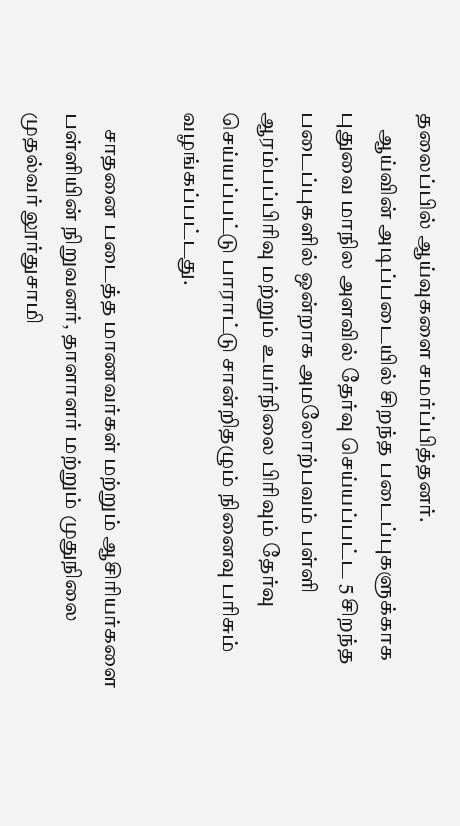தலைப்பில் ஆய்வுகளை சமர்ப்பித்தனர்.
    ஆய்வின் அடிப்படையில் சிறந்த படைப்புகளுக்காக புதுவை மாநில அளவில் தேர்வு செய்யப்பட்ட 5 சிறந்த படைப்புகளில் ஒன்றாக அமலோற்பவம் பள்ளி ஆரம்பப்பிரிவு மற்றும் உயர்நிலை பிரிவும் தேர்வு செய்யப்பட்டு பாராட்டு சான்றிதழும் நினைவு பரிசும் வழங்கப்பட்டது.

    சாதனை படைத்த மாணவர்கள் மற்றும் ஆசிரியர்களை பள்ளியின் நிறுவனர், தாளாளர் மற்றும் முதுநிலை முதல்வர் லூர்துசாமி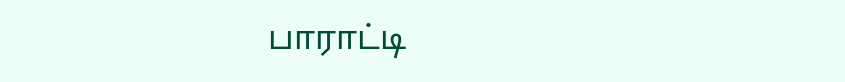பாராட்டி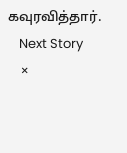கவுரவித்தார்.
    Next Story
    ×